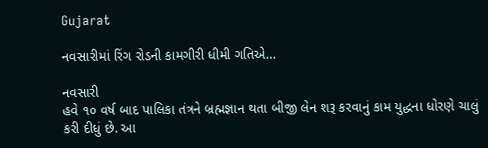Gujarat

નવસારીમાં રિંગ રોડની કામગીરી ધીમી ગતિએ…

નવસારી
હવે ૧૦ વર્ષ બાદ પાલિકા તંત્રને બ્રહ્મજ્ઞાન થતા બીજી લેન શરૂ કરવાનું કામ યુદ્ધના ધોરણે ચાલું કરી દીધું છે. આ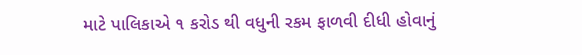માટે પાલિકાએ ૧ કરોડ થી વધુની રકમ ફાળવી દીધી હોવાનું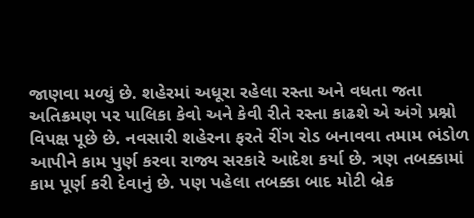જાણવા મળ્યું છે. શહેરમાં અધૂરા રહેલા રસ્તા અને વધતા જતા અતિક્રમણ પર પાલિકા કેવો અને કેવી રીતે રસ્તા કાઢશે એ અંગે પ્રશ્નો વિપક્ષ પૂછે છે. નવસારી શહેરના ફરતે રીંગ રોડ બનાવવા તમામ ભંડોળ આપીને કામ પુર્ણ કરવા રાજ્ય સરકારે આદેશ કર્યા છે. ત્રણ તબક્કામાં કામ પૂર્ણ કરી દેવાનું છે. પણ પહેલા તબક્કા બાદ મોટી બ્રેક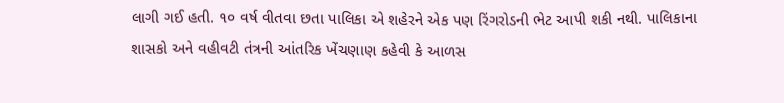લાગી ગઈ હતી. ૧૦ વર્ષ વીતવા છતા પાલિકા એ શહેરને એક પણ રિંગરોડની ભેટ આપી શકી નથી. પાલિકાના શાસકો અને વહીવટી તંત્રની આંતરિક ખેંચણાણ કહેવી કે આળસ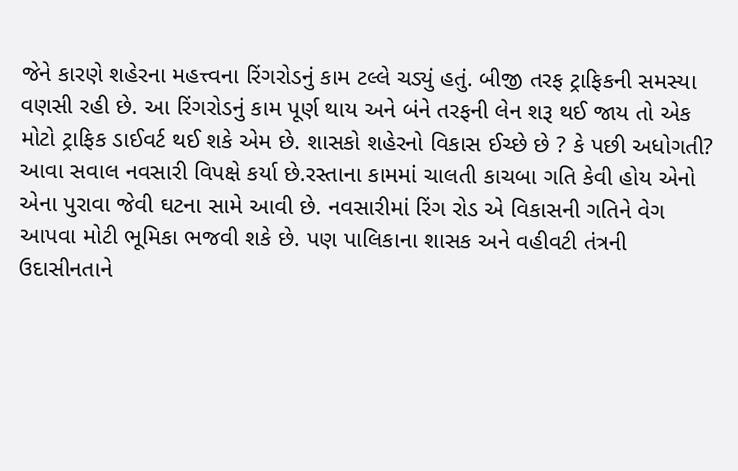જેને કારણે શહેરના મહત્ત્વના રિંગરોડનું કામ ટલ્લે ચડ્યું હતું. બીજી તરફ ટ્રાફિકની સમસ્યા વણસી રહી છે. આ રિંગરોડનું કામ પૂર્ણ થાય અને બંને તરફની લેન શરૂ થઈ જાય તો એક મોટો ટ્રાફિક ડાઈવર્ટ થઈ શકે એમ છે. શાસકો શહેરનો વિકાસ ઈચ્છે છે ? કે પછી અધોગતી? આવા સવાલ નવસારી વિપક્ષે કર્યા છે.રસ્તાના કામમાં ચાલતી કાચબા ગતિ કેવી હોય એનો એના પુરાવા જેવી ઘટના સામે આવી છે. નવસારીમાં રિંગ રોડ એ વિકાસની ગતિને વેગ આપવા મોટી ભૂમિકા ભજવી શકે છે. પણ પાલિકાના શાસક અને વહીવટી તંત્રની ઉદાસીનતાને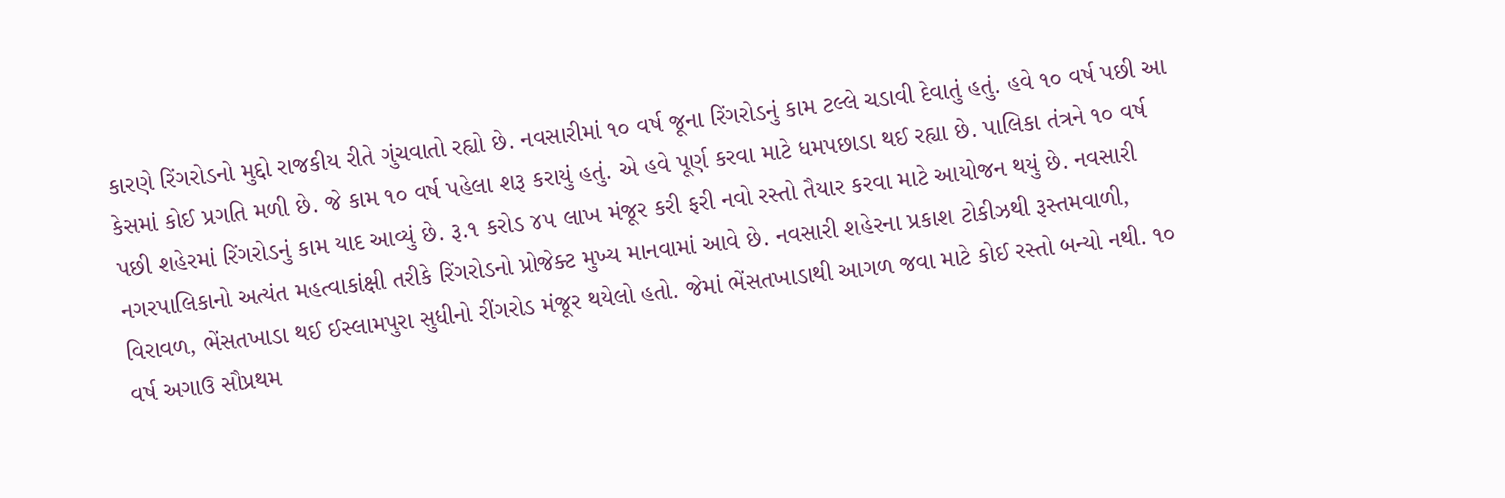કારણે રિંગરોડનો મુદ્દો રાજકીય રીતે ગુંચવાતો રહ્યો છે. નવસારીમાં ૧૦ વર્ષ જૂના રિંગરોડનું કામ ટલ્લે ચડાવી દેવાતું હતું. હવે ૧૦ વર્ષ પછી આ કેસમાં કોઈ પ્રગતિ મળી છે. જે કામ ૧૦ વર્ષ પહેલા શરૂ કરાયું હતું. એ હવે પૂર્ણ કરવા માટે ધમપછાડા થઈ રહ્યા છે. પાલિકા તંત્રને ૧૦ વર્ષ પછી શહેરમાં રિંગરોડનું કામ યાદ આવ્યું છે. રૂ.૧ કરોડ ૪૫ લાખ મંજૂર કરી ફરી નવો રસ્તો તૈયાર કરવા માટે આયોજન થયું છે. નવસારી નગરપાલિકાનો અત્યંત મહત્વાકાંક્ષી તરીકે રિંગરોડનો પ્રોજેક્ટ મુખ્ય માનવામાં આવે છે. નવસારી શહેરના પ્રકાશ ટોકીઝથી રૂસ્તમવાળી, વિરાવળ, ભેંસતખાડા થઈ ઈસ્લામપુરા સુધીનો રીંગરોડ મંજૂર થયેલો હતો. જેમાં ભેંસતખાડાથી આગળ જવા માટે કોઈ રસ્તો બન્યો નથી. ૧૦ વર્ષ અગાઉ સૌપ્રથમ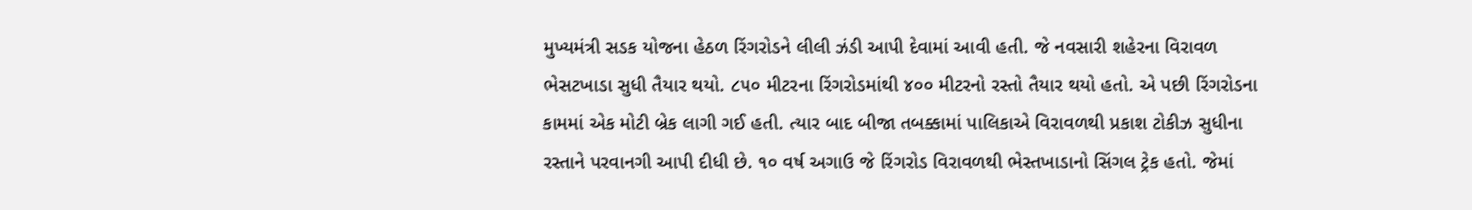મુખ્યમંત્રી સડક યોજના હેઠળ રિંગરોડને લીલી ઝંડી આપી દેવામાં આવી હતી. જે નવસારી શહેરના વિરાવળ ભેસટખાડા સુધી તૈયાર થયો. ૮૫૦ મીટરના રિંગરોડમાંથી ૪૦૦ મીટરનો રસ્તો તૈયાર થયો હતો. એ પછી રિંગરોડના કામમાં એક મોટી બ્રેક લાગી ગઈ હતી. ત્યાર બાદ બીજા તબક્કામાં પાલિકાએ વિરાવળથી પ્રકાશ ટોકીઝ સુધીના રસ્તાને પરવાનગી આપી દીધી છે. ૧૦ વર્ષ અગાઉ જે રિંગરોડ વિરાવળથી ભેસ્તખાડાનો સિંગલ ટ્રેક હતો. જેમાં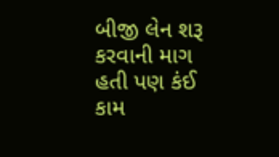બીજી લેન શરૂ કરવાની માગ હતી પણ કંઈ કામ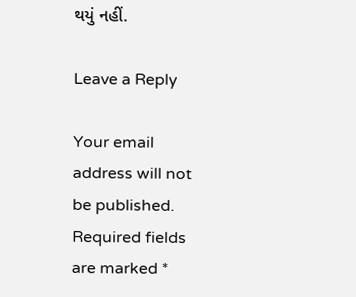થયું નહીં.

Leave a Reply

Your email address will not be published. Required fields are marked *